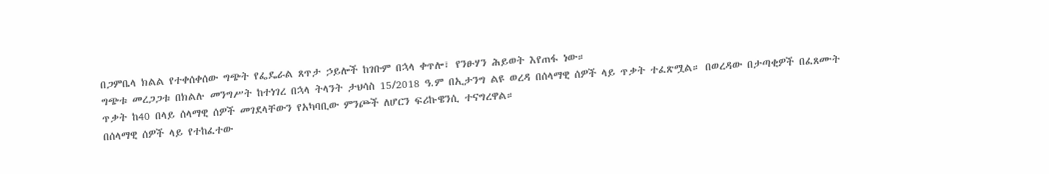በጋምቤላ ክልል የተቀሰቀሰው ግጭት የፌዴራል ጸጥታ ኃይሎች ከገቡም በኋላ ቀጥሎ፣ የንፁሃን ሕይወት እየጠፋ ነው።
ግጭቱ መረጋጋቱ በክልሉ መንግሥት ከተነገረ በኋላ ትላንት ታህሳስ 15/2018 ዓ.ም በኢታንግ ልዩ ወረዳ በሰላማዊ ሰዎች ላይ ጥቃት ተፈጽሟል። በወረዳው በታጣቂዎች በፈጸሙት ጥቃት ከ40 በላይ ሰላማዊ ሰዎች መገደላቸውን የአካባቢው ምንጮች ለሆርን ፍሪኩዌንሲ ተናግረዋል።
በሰላማዊ ሰዎች ላይ የተከፈተው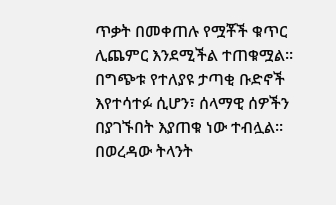ጥቃት በመቀጠሉ የሟቾች ቁጥር ሊጨምር እንደሚችል ተጠቁሟል። በግጭቱ የተለያዩ ታጣቂ ቡድኖች እየተሳተፉ ሲሆን፣ ሰላማዊ ሰዎችን በያገኙበት እያጠቁ ነው ተብሏል። በወረዳው ትላንት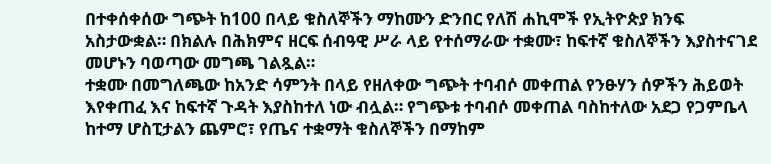በተቀሰቀሰው ግጭት ከ100 በላይ ቁስለኞችን ማከሙን ድንበር የለሽ ሐኪሞች የኢትዮጵያ ክንፍ አስታውቋል። በክልሉ በሕክምና ዘርፍ ሰብዓዊ ሥራ ላይ የተሰማራው ተቋሙ፣ ከፍተኛ ቁስለኞችን እያስተናገደ መሆኑን ባወጣው መግጫ ገልጿል።
ተቋሙ በመግለጫው ከአንድ ሳምንት በላይ የዘለቀው ግጭት ተባብሶ መቀጠል የንፁሃን ሰዎችን ሕይወት እየቀጠፈ እና ከፍተኛ ጉዳት እያስከተለ ነው ብሏል። የግጭቱ ተባብሶ መቀጠል ባስከተለው አደጋ የጋምቤላ ከተማ ሆስፒታልን ጨምሮ፣ የጤና ተቋማት ቁስለኞችን በማከም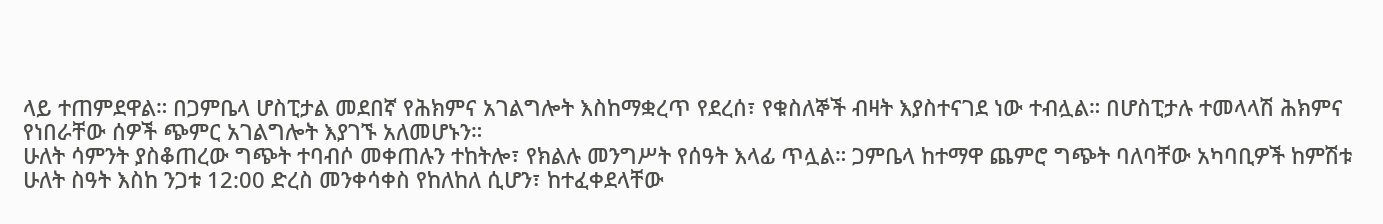ላይ ተጠምደዋል። በጋምቤላ ሆስፒታል መደበኛ የሕክምና አገልግሎት እስከማቋረጥ የደረሰ፣ የቁስለኞች ብዛት እያስተናገደ ነው ተብሏል። በሆስፒታሉ ተመላላሽ ሕክምና የነበራቸው ሰዎች ጭምር አገልግሎት እያገኙ አለመሆኑን።
ሁለት ሳምንት ያስቆጠረው ግጭት ተባብሶ መቀጠሉን ተከትሎ፣ የክልሉ መንግሥት የሰዓት እላፊ ጥሏል። ጋምቤላ ከተማዋ ጨምሮ ግጭት ባለባቸው አካባቢዎች ከምሽቱ ሁለት ስዓት እስከ ንጋቱ 12:00 ድረስ መንቀሳቀስ የከለከለ ሲሆን፣ ከተፈቀደላቸው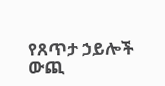የጸጥታ ኃይሎች ውጪ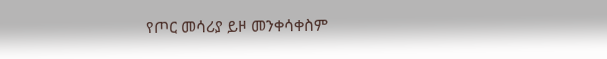የጦር መሳሪያ ይዞ መንቀሳቀስም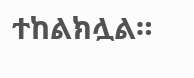ተከልክሏል።